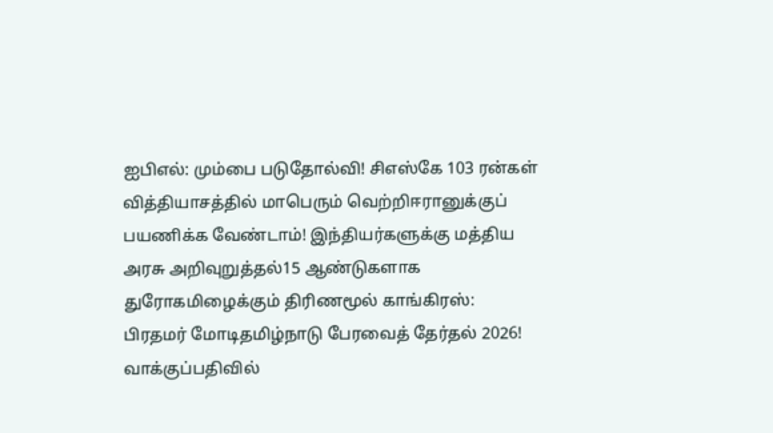ஐபிஎல்: மும்பை படுதோல்வி! சிஎஸ்கே 103 ரன்கள் வித்தியாசத்தில் மாபெரும் வெற்றிஈரானுக்குப் பயணிக்க வேண்டாம்! இந்தியர்களுக்கு மத்திய அரசு அறிவுறுத்தல்15 ஆண்டுகளாக துரோகமிழைக்கும் திரிணமூல் காங்கிரஸ்: பிரதமர் மோடிதமிழ்நாடு பேரவைத் தேர்தல் 2026! வாக்குப்பதிவில்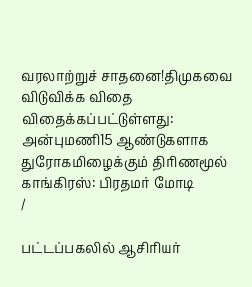வரலாற்றுச் சாதனை!திமுகவை விடுவிக்க விதை விதைக்கப்பட்டுள்ளது: அன்புமணி15 ஆண்டுகளாக துரோகமிழைக்கும் திரிணமூல் காங்கிரஸ்: பிரதமர் மோடி
/

பட்டப்பகலில் ஆசிரியர்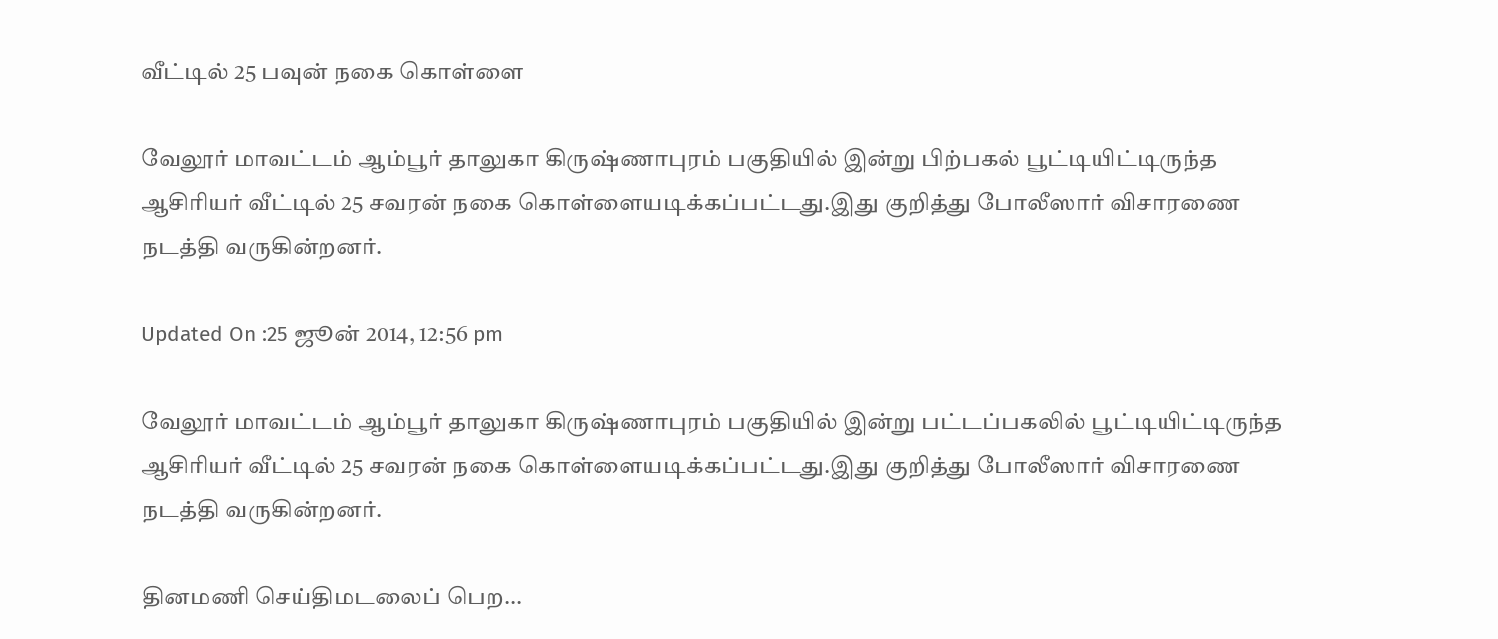வீட்டில் 25 பவுன் நகை கொள்ளை

வேலூர் மாவட்டம் ஆம்பூர் தாலுகா கிருஷ்ணாபுரம் பகுதியில் இன்று பிற்பகல் பூட்டியிட்டிருந்த ஆசிரியர் வீட்டில் 25 சவரன் நகை கொள்ளையடிக்கப்பட்டது.இது குறித்து போலீஸார் விசாரணை நடத்தி வருகின்றனர்.

Updated On :25 ஜூன் 2014, 12:56 pm

வேலூர் மாவட்டம் ஆம்பூர் தாலுகா கிருஷ்ணாபுரம் பகுதியில் இன்று பட்டப்பகலில் பூட்டியிட்டிருந்த ஆசிரியர் வீட்டில் 25 சவரன் நகை கொள்ளையடிக்கப்பட்டது.இது குறித்து போலீஸார் விசாரணை நடத்தி வருகின்றனர்.

தினமணி செய்திமடலைப் பெற...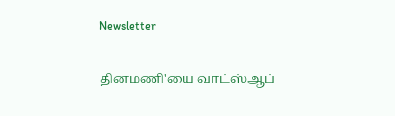Newsletter

தினமணி'யை வாட்ஸ்ஆப்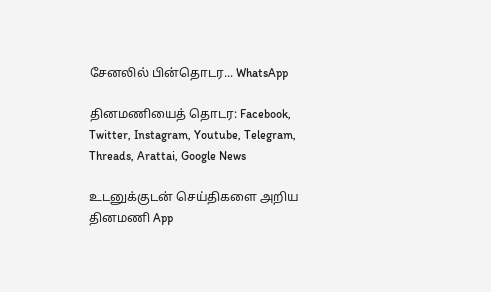சேனலில் பின்தொடர... WhatsApp

தினமணியைத் தொடர: Facebook, Twitter, Instagram, Youtube, Telegram, Threads, Arattai, Google News

உடனுக்குடன் செய்திகளை அறிய தினமணி App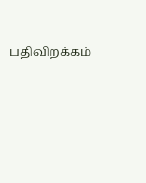பதிவிறக்கம்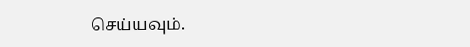செய்யவும்.